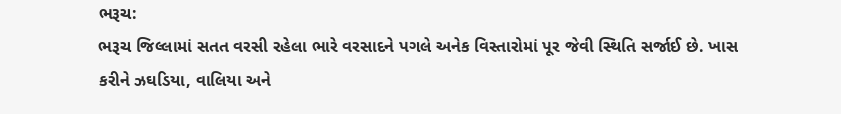ભરૂચ:
ભરૂચ જિલ્લામાં સતત વરસી રહેલા ભારે વરસાદને પગલે અનેક વિસ્તારોમાં પૂર જેવી સ્થિતિ સર્જાઈ છે. ખાસ કરીને ઝઘડિયા, વાલિયા અને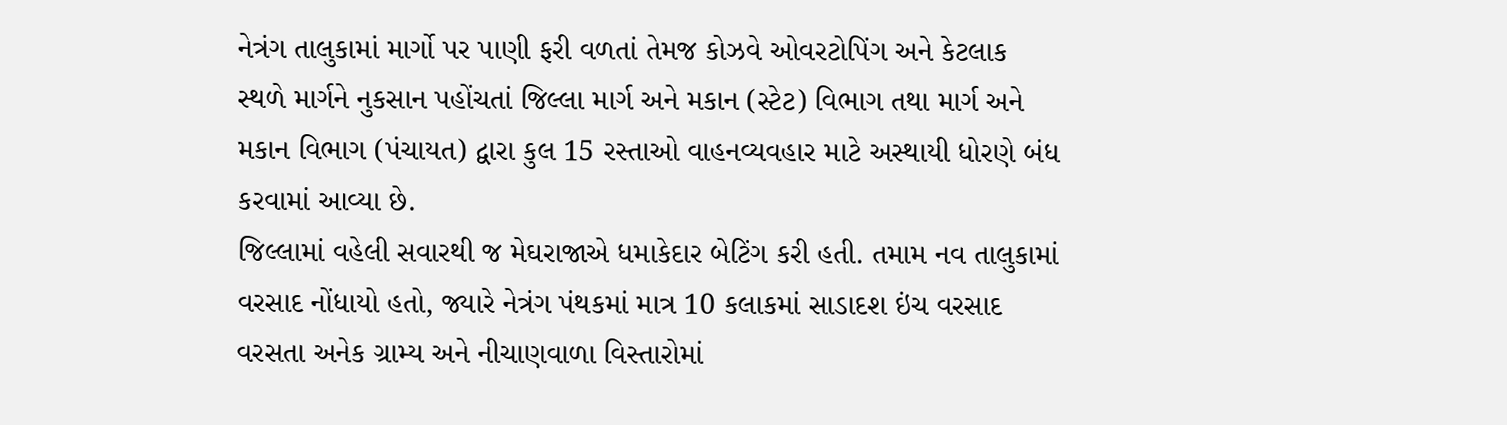નેત્રંગ તાલુકામાં માર્ગો પર પાણી ફરી વળતાં તેમજ કોઝવે ઓવરટોપિંગ અને કેટલાક સ્થળે માર્ગને નુકસાન પહોંચતાં જિલ્લા માર્ગ અને મકાન (સ્ટેટ) વિભાગ તથા માર્ગ અને મકાન વિભાગ (પંચાયત) દ્વારા કુલ 15 રસ્તાઓ વાહનવ્યવહાર માટે અસ્થાયી ધોરણે બંધ કરવામાં આવ્યા છે.
જિલ્લામાં વહેલી સવારથી જ મેઘરાજાએ ધમાકેદાર બેટિંગ કરી હતી. તમામ નવ તાલુકામાં વરસાદ નોંધાયો હતો, જ્યારે નેત્રંગ પંથકમાં માત્ર 10 કલાકમાં સાડાદશ ઇંચ વરસાદ વરસતા અનેક ગ્રામ્ય અને નીચાણવાળા વિસ્તારોમાં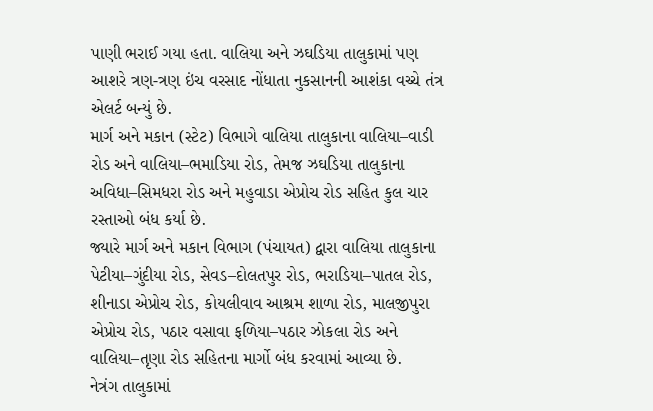પાણી ભરાઈ ગયા હતા. વાલિયા અને ઝઘડિયા તાલુકામાં પણ આશરે ત્રણ-ત્રણ ઇંચ વરસાદ નોંધાતા નુકસાનની આશંકા વચ્ચે તંત્ર એલર્ટ બન્યું છે.
માર્ગ અને મકાન (સ્ટેટ) વિભાગે વાલિયા તાલુકાના વાલિયા–વાડી રોડ અને વાલિયા–ભમાડિયા રોડ, તેમજ ઝઘડિયા તાલુકાના અવિધા–સિમધરા રોડ અને મહુવાડા એપ્રોચ રોડ સહિત કુલ ચાર રસ્તાઓ બંધ કર્યા છે.
જ્યારે માર્ગ અને મકાન વિભાગ (પંચાયત) દ્વારા વાલિયા તાલુકાના પેટીયા–ગુંદીયા રોડ, સેવડ–દોલતપુર રોડ, ભરાડિયા–પાતલ રોડ, શીનાડા એપ્રોચ રોડ, કોયલીવાવ આશ્રમ શાળા રોડ, માલજીપુરા એપ્રોચ રોડ, પઠાર વસાવા ફળિયા–પઠાર ઝોકલા રોડ અને વાલિયા–તૃણા રોડ સહિતના માર્ગો બંધ કરવામાં આવ્યા છે.
નેત્રંગ તાલુકામાં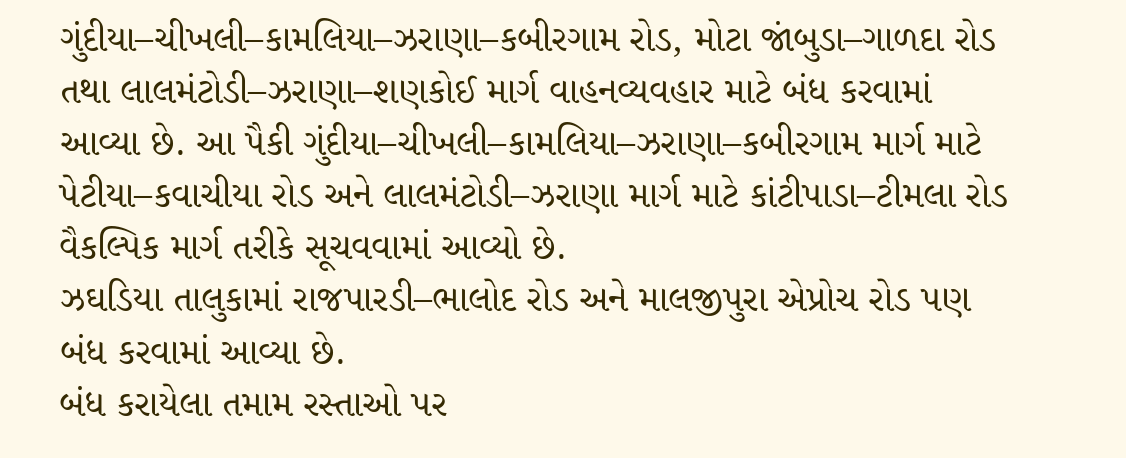ગુંદીયા–ચીખલી–કામલિયા–ઝરાણા–કબીરગામ રોડ, મોટા જાંબુડા–ગાળદા રોડ તથા લાલમંટોડી–ઝરાણા–શણકોઈ માર્ગ વાહનવ્યવહાર માટે બંધ કરવામાં આવ્યા છે. આ પૈકી ગુંદીયા–ચીખલી–કામલિયા–ઝરાણા–કબીરગામ માર્ગ માટે પેટીયા–કવાચીયા રોડ અને લાલમંટોડી–ઝરાણા માર્ગ માટે કાંટીપાડા–ટીમલા રોડ વૈકલ્પિક માર્ગ તરીકે સૂચવવામાં આવ્યો છે.
ઝઘડિયા તાલુકામાં રાજપારડી–ભાલોદ રોડ અને માલજીપુરા એપ્રોચ રોડ પણ બંધ કરવામાં આવ્યા છે.
બંધ કરાયેલા તમામ રસ્તાઓ પર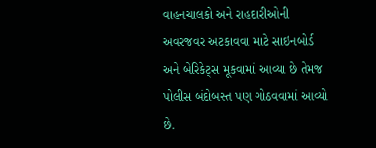વાહનચાલકો અને રાહદારીઓની અવરજવર અટકાવવા માટે સાઇનબોર્ડ અને બેરિકેટ્સ મૂકવામાં આવ્યા છે તેમજ પોલીસ બંદોબસ્ત પણ ગોઠવવામાં આવ્યો છે.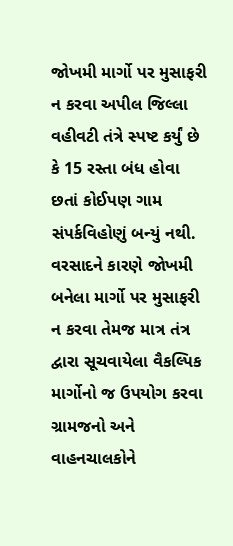જોખમી માર્ગો પર મુસાફરી ન કરવા અપીલ જિલ્લા વહીવટી તંત્રે સ્પષ્ટ કર્યું છે કે 15 રસ્તા બંધ હોવા છતાં કોઈપણ ગામ સંપર્કવિહોણું બન્યું નથી. વરસાદને કારણે જોખમી બનેલા માર્ગો પર મુસાફરી ન કરવા તેમજ માત્ર તંત્ર દ્વારા સૂચવાયેલા વૈકલ્પિક માર્ગોનો જ ઉપયોગ કરવા ગ્રામજનો અને વાહનચાલકોને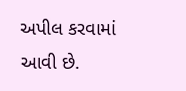અપીલ કરવામાં આવી છે.